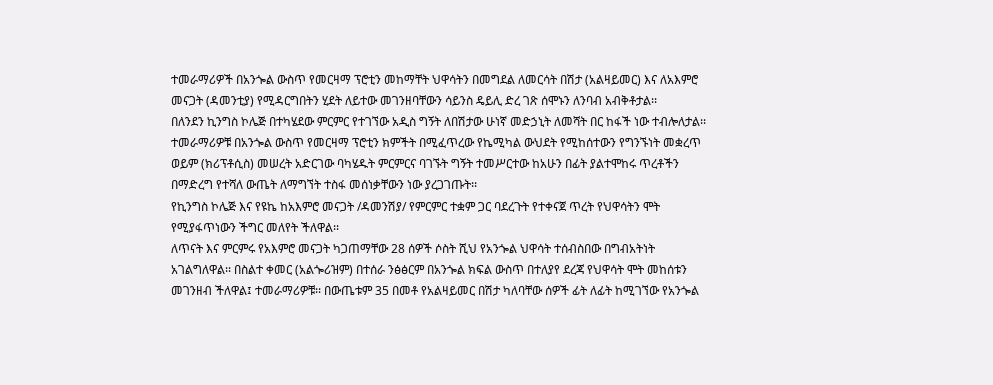ተመራማሪዎች በአንጐል ውስጥ የመርዛማ ፕሮቲን መከማቸት ህዋሳትን በመግደል ለመርሳት በሽታ (አልዛይመር) እና ለአእምሮ መናጋት (ዳመንቲያ) የሚዳርግበትን ሂደት ለይተው መገንዘባቸውን ሳይንስ ዴይሊ ድረ ገጽ ሰሞኑን ለንባብ አብቅቶታል፡፡
በለንደን ኪንግስ ኮሌጅ በተካሄደው ምርምር የተገኘው አዲስ ግኝት ለበሽታው ሁነኛ መድኃኒት ለመሻት በር ከፋች ነው ተብሎለታል፡፡
ተመራማሪዎቹ በአንጐል ውስጥ የመርዛማ ፕሮቲን ክምችት በሚፈጥረው የኬሚካል ውህደት የሚከሰተውን የግንኙነት መቋረጥ ወይም (ክሪፕቶሲስ) መሠረት አድርገው ባካሄዱት ምርምርና ባገኙት ግኝት ተመሥርተው ከአሁን በፊት ያልተሞከሩ ጥረቶችን በማድረግ የተሻለ ውጤት ለማግኘት ተስፋ መሰነቃቸውን ነው ያረጋገጡት፡፡
የኪንግስ ኮሌጅ እና የዩኬ ከአእምሮ መናጋት /ዳመንሽያ/ የምርምር ተቋም ጋር ባደረጉት የተቀናጀ ጥረት የህዋሳትን ሞት የሚያፋጥነውን ችግር መለየት ችለዋል፡፡
ለጥናት እና ምርምሩ የአእምሮ መናጋት ካጋጠማቸው 28 ሰዎች ሶስት ሺህ የአንጐል ህዋሳት ተሰብስበው በግብአትነት አገልግለዋል፡፡ በስልተ ቀመር (አልጐሪዝም) በተሰራ ንፅፅርም በአንጐል ክፍል ውስጥ በተለያየ ደረጃ የህዋሳት ሞት መከሰቱን መገንዘብ ችለዋል፤ ተመራማሪዎቹ፡፡ በውጤቱም 35 በመቶ የአልዛይመር በሽታ ካለባቸው ሰዎች ፊት ለፊት ከሚገኘው የአንጐል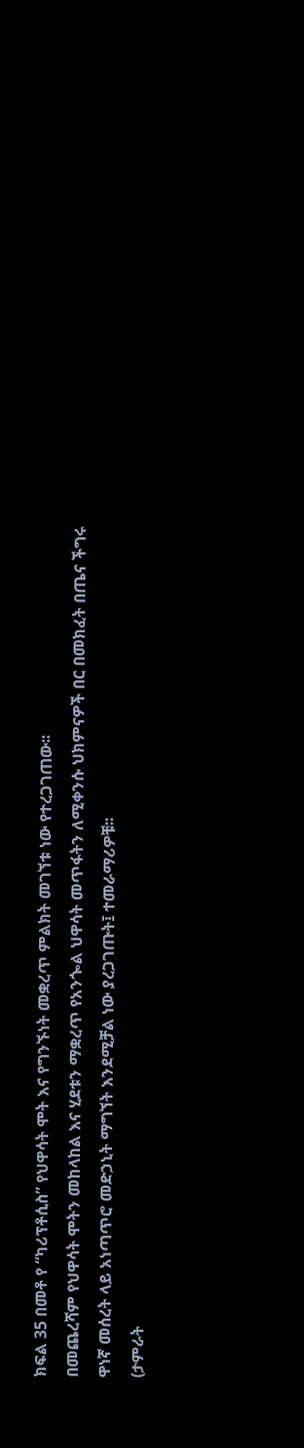ክፍል 35 በመቶ የ “ካሪፕቶሲስ” የህዋሳት ሞት እና የግንኙነት መቋረጥ ምልክት መገኘቱ ነው የተረጋገጠው፡፡
በመጨረሻም የህዋሳት ሞትን መከላከል እና ሂደቱን ማቋረጥ የአንጐል ህዋሳት መጥፋትን ለሚቀንሱ ህክምናዎች በር በመክፈት በጤና ችግሩ ዋነኛ መሰረት ላይ አነጣጥሮ መድኃኒት ማግኘት እንደሚቻል ነው ያረጋገጡት፤ ተመራማሪዎቹ፡፡
(ታምራት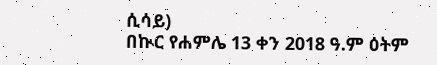ሲሳይ)
በኲር የሐምሌ 13 ቀን 2018 ዓ.ም ዕትም